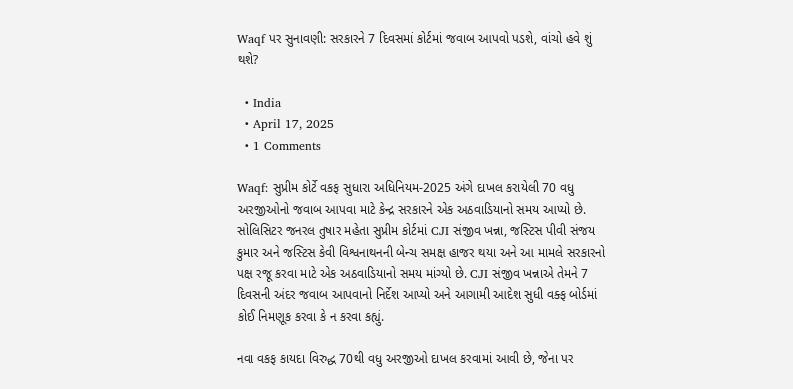Waqf પર સુનાવણી: સરકારને 7 દિવસમાં કોર્ટમાં જવાબ આપવો પડશે, વાંચો હવે શું થશે?

  • India
  • April 17, 2025
  • 1 Comments

Waqf: સુપ્રીમ કોર્ટે વકફ સુધારા અધિનિયમ-2025 અંગે દાખલ કરાયેલી 70 વધુ અરજીઓનો જવાબ આપવા માટે કેન્દ્ર સરકારને એક અઠવાડિયાનો સમય આપ્યો છે. સોલિસિટર જનરલ તુષાર મહેતા સુપ્રીમ કોર્ટમાં CJI સંજીવ ખન્ના, જસ્ટિસ પીવી સંજય કુમાર અને જસ્ટિસ કેવી વિશ્વનાથનની બેન્ચ સમક્ષ હાજર થયા અને આ મામલે સરકારનો પક્ષ રજૂ કરવા માટે એક અઠવાડિયાનો સમય માંગ્યો છે. CJI સંજીવ ખન્નાએ તેમને 7 દિવસની અંદર જવાબ આપવાનો નિર્દેશ આપ્યો અને આગામી આદેશ સુધી વક્ફ બોર્ડમાં કોઈ નિમણૂક કરવા કે ન કરવા કહ્યું.

નવા વકફ કાયદા વિરુદ્ધ 70થી વધુ અરજીઓ દાખલ કરવામાં આવી છે, જેના પર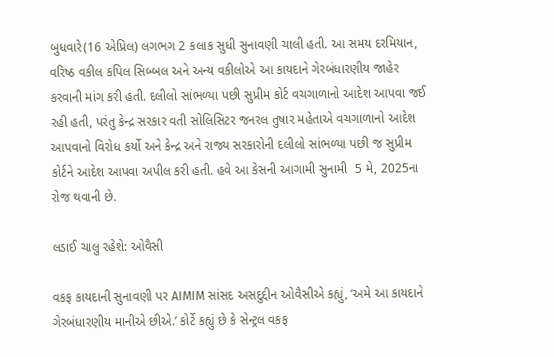બુધવારે(16 એપ્રિલ) લગભગ 2 કલાક સુધી સુનાવણી ચાલી હતી. આ સમય દરમિયાન, વરિષ્ઠ વકીલ કપિલ સિબ્બલ અને અન્ય વકીલોએ આ કાયદાને ગેરબંધારણીય જાહેર કરવાની માંગ કરી હતી. દલીલો સાંભળ્યા પછી સુપ્રીમ કોર્ટ વચગાળાનો આદેશ આપવા જઈ રહી હતી, પરંતુ કેન્દ્ર સરકાર વતી સોલિસિટર જનરલ તુષાર મહેતાએ વચગાળાનો આદેશ આપવાનો વિરોધ કર્યો અને કેન્દ્ર અને રાજ્ય સરકારોની દલીલો સાંભળ્યા પછી જ સુપ્રીમ કોર્ટને આદેશ આપવા અપીલ કરી હતી. હવે આ કેસની આગામી સુનામી  5 મે, 2025ના રોજ થવાની છે.

લડાઈ ચાલુ રહેશે: ઓવૈસી

વકફ કાયદાની સુનાવણી પર AIMIM સાંસદ અસદુદ્દીન ઓવૈસીએ કહ્યું, ‘અમે આ કાયદાને ગેરબંધારણીય માનીએ છીએ.’ કોર્ટે કહ્યું છે કે સેન્ટ્રલ વકફ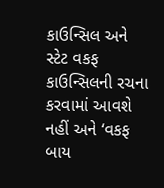કાઉન્સિલ અને સ્ટેટ વકફ કાઉન્સિલની રચના કરવામાં આવશે નહીં અને ‘વકફ બાય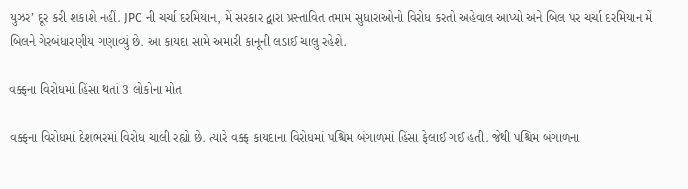યુઝર’ દૂર કરી શકાશે નહીં. JPC ની ચર્ચા દરમિયાન, મેં સરકાર દ્વારા પ્રસ્તાવિત તમામ સુધારાઓનો વિરોધ કરતો અહેવાલ આપ્યો અને બિલ પર ચર્ચા દરમિયાન મેં બિલને ગેરબંધારણીય ગણાવ્યું છે. આ કાયદા સામે અમારી કાનૂની લડાઈ ચાલુ રહેશે.

વક્ફના વિરોધમાં હિંસા થતાં 3 લોકોના મોત

વક્ફના વિરોધમાં દેશભરમાં વિરોધ ચાલી રહ્યો છે. ત્યારે વક્ફ કાયદાના વિરોધમાં પશ્ચિમ બંગાળમાં હિંસા ફેલાઈ ગઈ હતી. જેથી પશ્ચિમ બંગાળના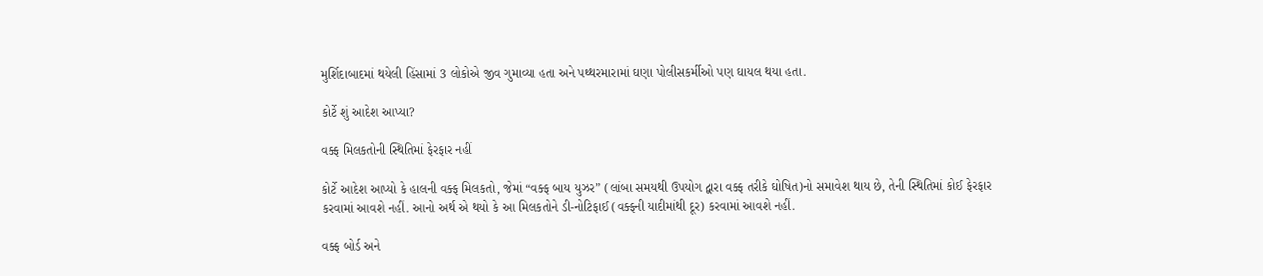મુર્શિદાબાદમાં થયેલી હિંસામાં 3 લોકોએ જીવ ગુમાવ્યા હતા અને પથ્થરમારામાં ઘણા પોલીસકર્મીઓ પણ ઘાયલ થયા હતા.

કોર્ટે શું આદેશ આપ્યા?

વક્ફ મિલકતોની સ્થિતિમાં ફેરફાર નહીં

કોર્ટે આદેશ આપ્યો કે હાલની વક્ફ મિલકતો, જેમાં “વક્ફ બાય યુઝર” (લાંબા સમયથી ઉપયોગ દ્વારા વક્ફ તરીકે ઘોષિત)નો સમાવેશ થાય છે, તેની સ્થિતિમાં કોઈ ફેરફાર કરવામાં આવશે નહીં. આનો અર્થ એ થયો કે આ મિલકતોને ડી-નોટિફાઈ (વક્ફની યાદીમાંથી દૂર) કરવામાં આવશે નહીં.

વક્ફ બોર્ડ અને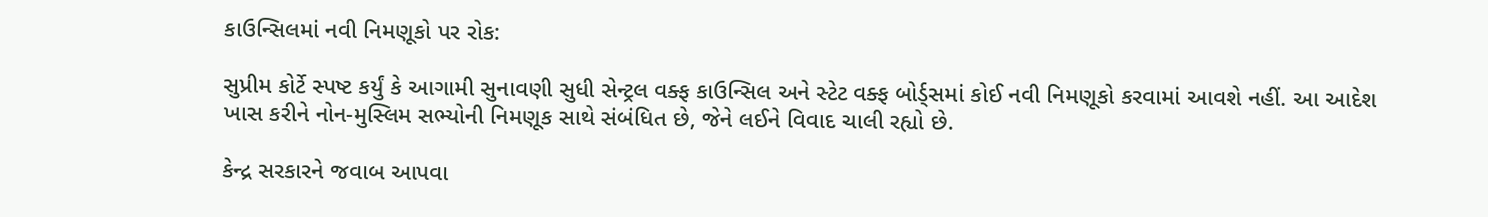કાઉન્સિલમાં નવી નિમણૂકો પર રોક:

સુપ્રીમ કોર્ટે સ્પષ્ટ કર્યું કે આગામી સુનાવણી સુધી સેન્ટ્રલ વક્ફ કાઉન્સિલ અને સ્ટેટ વક્ફ બોર્ડ્સમાં કોઈ નવી નિમણૂકો કરવામાં આવશે નહીં. આ આદેશ ખાસ કરીને નોન-મુસ્લિમ સભ્યોની નિમણૂક સાથે સંબંધિત છે, જેને લઈને વિવાદ ચાલી રહ્યો છે.

કેન્દ્ર સરકારને જવાબ આપવા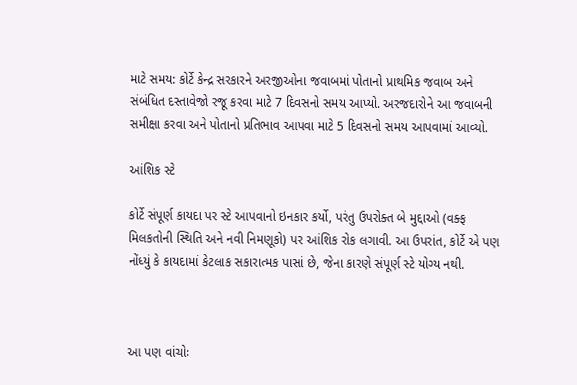માટે સમય: કોર્ટે કેન્દ્ર સરકારને અરજીઓના જવાબમાં પોતાનો પ્રાથમિક જવાબ અને સંબંધિત દસ્તાવેજો રજૂ કરવા માટે 7 દિવસનો સમય આપ્યો. અરજદારોને આ જવાબની સમીક્ષા કરવા અને પોતાનો પ્રતિભાવ આપવા માટે 5 દિવસનો સમય આપવામાં આવ્યો.

આંશિક સ્ટે

કોર્ટે સંપૂર્ણ કાયદા પર સ્ટે આપવાનો ઇનકાર કર્યો, પરંતુ ઉપરોક્ત બે મુદ્દાઓ (વક્ફ મિલકતોની સ્થિતિ અને નવી નિમણૂકો) પર આંશિક રોક લગાવી. આ ઉપરાંત, કોર્ટે એ પણ નોંધ્યું કે કાયદામાં કેટલાક સકારાત્મક પાસાં છે, જેના કારણે સંપૂર્ણ સ્ટે યોગ્ય નથી.



આ પણ વાંચોઃ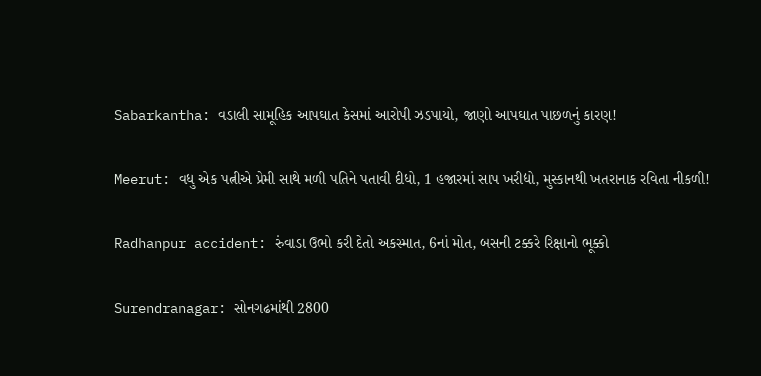Sabarkantha: વડાલી સામૂહિક આપઘાત કેસમાં આરોપી ઝડપાયો, જાણો આપઘાત પાછળનું કારણ!

Meerut: વધુ એક પત્નીએ પ્રેમી સાથે મળી પતિને પતાવી દીધો, 1 હજારમાં સાપ ખરીદ્યો, મુસ્કાનથી ખતરાનાક રવિતા નીકળી!

Radhanpur accident: રુંવાડા ઉભો કરી દેતો અકસ્માત, 6નાં મોત, બસની ટક્કરે રિક્ષાનો ભૂક્કો

Surendranagar: સોનગઢમાંથી 2800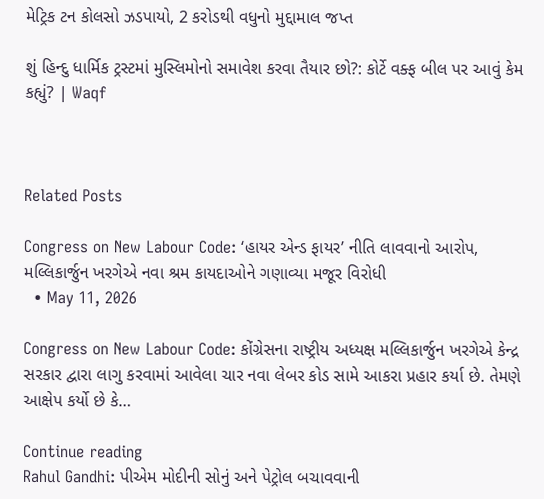મેટ્રિક ટન કોલસો ઝડપાયો, 2 કરોડથી વધુનો મુદ્દામાલ જપ્ત

શું હિન્દુ ધાર્મિક ટ્રસ્ટમાં મુસ્લિમોનો સમાવેશ કરવા તૈયાર છો?: કોર્ટે વક્ફ બીલ પર આવું કેમ કહ્યું? | Waqf



Related Posts

Congress on New Labour Code: ‘હાયર એન્ડ ફાયર’ નીતિ લાવવાનો આરોપ, મલ્લિકાર્જુન ખરગેએ નવા શ્રમ કાયદાઓને ગણાવ્યા મજૂર વિરોધી
  • May 11, 2026

Congress on New Labour Code: કોંગ્રેસના રાષ્ટ્રીય અધ્યક્ષ મલ્લિકાર્જુન ખરગેએ કેન્દ્ર સરકાર દ્વારા લાગુ કરવામાં આવેલા ચાર નવા લેબર કોડ સામે આકરા પ્રહાર કર્યા છે. તેમણે આક્ષેપ કર્યો છે કે…

Continue reading
Rahul Gandhi: પીએમ મોદીની સોનું અને પેટ્રોલ બચાવવાની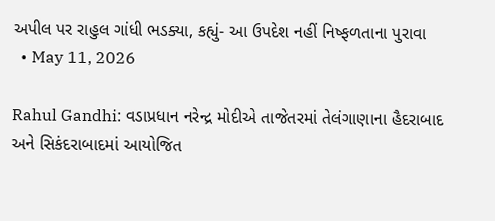અપીલ પર રાહુલ ગાંધી ભડક્યા, કહ્યું- આ ઉપદેશ નહીં નિષ્ફળતાના પુરાવા
  • May 11, 2026

Rahul Gandhi: વડાપ્રધાન નરેન્દ્ર મોદીએ તાજેતરમાં તેલંગાણાના હૈદરાબાદ અને સિકંદરાબાદમાં આયોજિત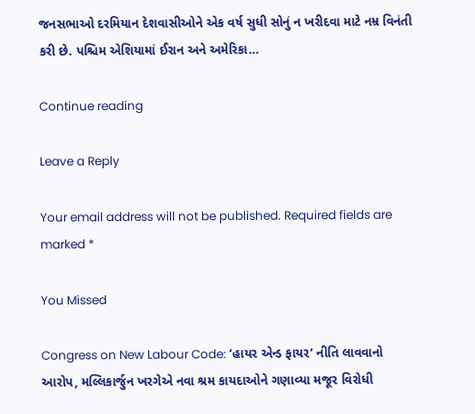જનસભાઓ દરમિયાન દેશવાસીઓને એક વર્ષ સુધી સોનું ન ખરીદવા માટે નમ્ર વિનંતી કરી છે. પશ્ચિમ એશિયામાં ઈરાન અને અમેરિકા…

Continue reading

Leave a Reply

Your email address will not be published. Required fields are marked *

You Missed

Congress on New Labour Code: ‘હાયર એન્ડ ફાયર’ નીતિ લાવવાનો આરોપ, મલ્લિકાર્જુન ખરગેએ નવા શ્રમ કાયદાઓને ગણાવ્યા મજૂર વિરોધી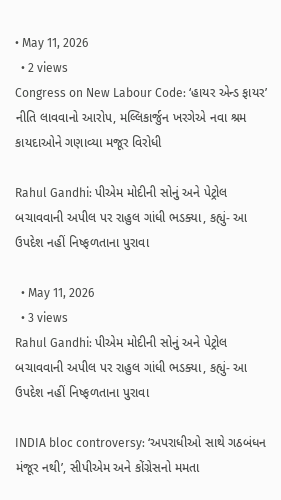• May 11, 2026
  • 2 views
Congress on New Labour Code: ‘હાયર એન્ડ ફાયર’ નીતિ લાવવાનો આરોપ, મલ્લિકાર્જુન ખરગેએ નવા શ્રમ કાયદાઓને ગણાવ્યા મજૂર વિરોધી

Rahul Gandhi: પીએમ મોદીની સોનું અને પેટ્રોલ બચાવવાની અપીલ પર રાહુલ ગાંધી ભડક્યા, કહ્યું- આ ઉપદેશ નહીં નિષ્ફળતાના પુરાવા

  • May 11, 2026
  • 3 views
Rahul Gandhi: પીએમ મોદીની સોનું અને પેટ્રોલ બચાવવાની અપીલ પર રાહુલ ગાંધી ભડક્યા, કહ્યું- આ ઉપદેશ નહીં નિષ્ફળતાના પુરાવા

INDIA bloc controversy: ‘અપરાધીઓ સાથે ગઠબંધન મંજૂર નથી’, સીપીએમ અને કોંગ્રેસનો મમતા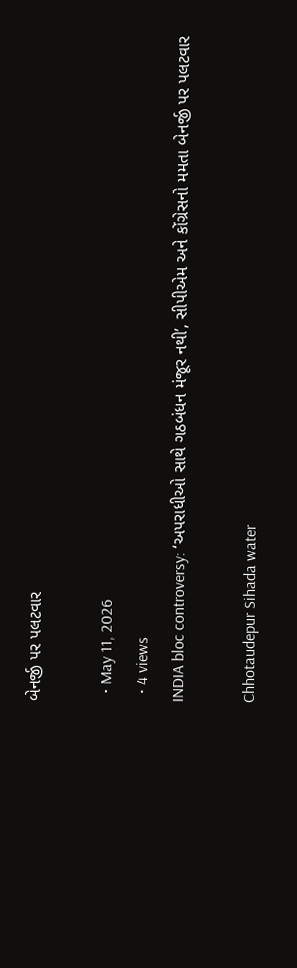બેનર્જી પર પલટવાર

  • May 11, 2026
  • 4 views
INDIA bloc controversy: ‘અપરાધીઓ સાથે ગઠબંધન મંજૂર નથી’, સીપીએમ અને કોંગ્રેસનો મમતા બેનર્જી પર પલટવાર

Chhotaudepur Sihada water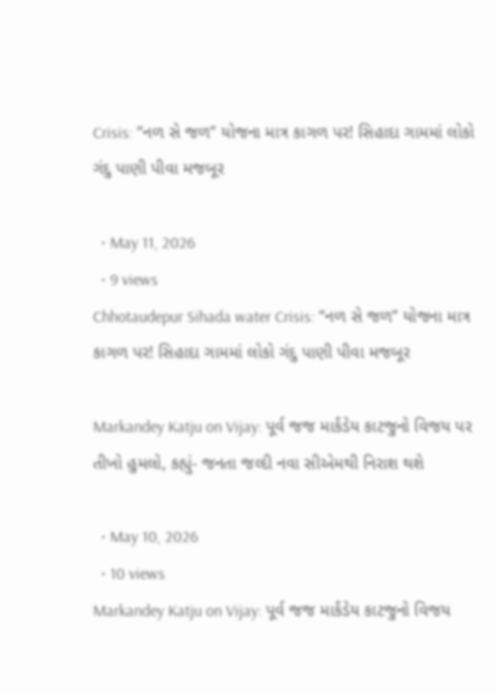Crisis: “નળ સે જળ” યોજના માત્ર કાગળ પર! સિહાદા ગામમાં લોકો ગંદુ પાણી પીવા મજબૂર

  • May 11, 2026
  • 9 views
Chhotaudepur Sihada water Crisis: “નળ સે જળ” યોજના માત્ર કાગળ પર! સિહાદા ગામમાં લોકો ગંદુ પાણી પીવા મજબૂર

Markandey Katju on Vijay: પૂર્વ જજ માર્કંડેય કાટજુનો વિજય પર તીખો હુમલો, કહ્યું- જનતા જલ્દી નવા સીએમથી નિરાશ થશે

  • May 10, 2026
  • 10 views
Markandey Katju on Vijay: પૂર્વ જજ માર્કંડેય કાટજુનો વિજય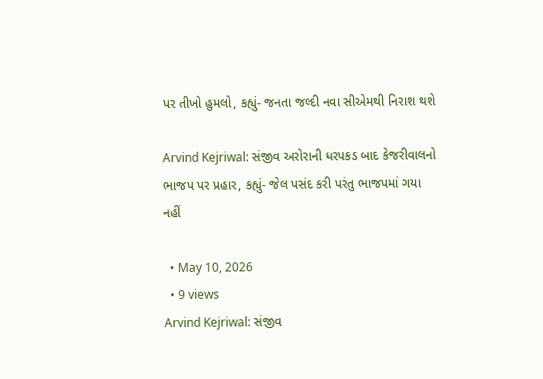પર તીખો હુમલો, કહ્યું- જનતા જલ્દી નવા સીએમથી નિરાશ થશે

Arvind Kejriwal: સંજીવ અરોરાની ધરપકડ બાદ કેજરીવાલનો ભાજપ પર પ્રહાર, કહ્યું- જેલ પસંદ કરી પરંતુ ભાજપમાં ગયા નહીં

  • May 10, 2026
  • 9 views
Arvind Kejriwal: સંજીવ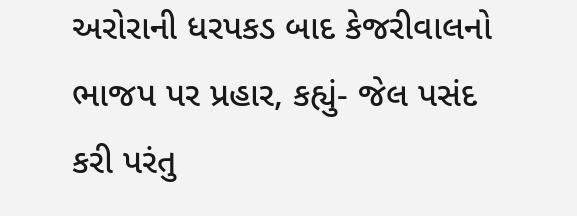અરોરાની ધરપકડ બાદ કેજરીવાલનો ભાજપ પર પ્રહાર, કહ્યું- જેલ પસંદ કરી પરંતુ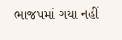ભાજપમાં ગયા નહીં